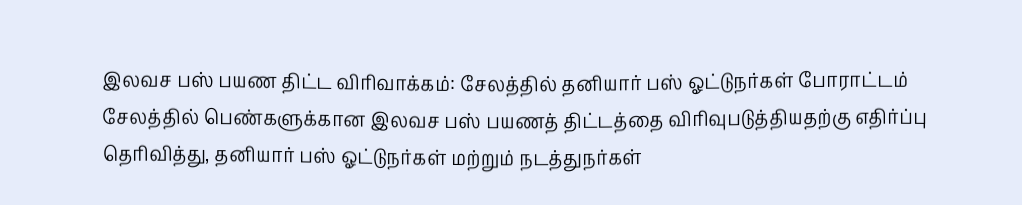இலவச பஸ் பயண திட்ட விரிவாக்கம்: சேலத்தில் தனியார் பஸ் ஓட்டுநர்கள் போராட்டம்
சேலத்தில் பெண்களுக்கான இலவச பஸ் பயணத் திட்டத்தை விரிவுபடுத்தியதற்கு எதிர்ப்பு தெரிவித்து, தனியார் பஸ் ஓட்டுநர்கள் மற்றும் நடத்துநர்கள்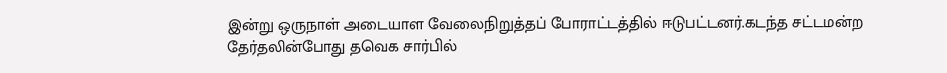இன்று ஒருநாள் அடையாள வேலைநிறுத்தப் போராட்டத்தில் ஈடுபட்டனர்.கடந்த சட்டமன்ற தேர்தலின்போது தவெக சார்பில்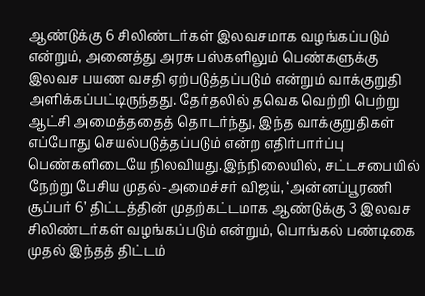ஆண்டுக்கு 6 சிலிண்டர்கள் இலவசமாக வழங்கப்படும் என்றும், அனைத்து அரசு பஸ்களிலும் பெண்களுக்கு இலவச பயண வசதி ஏற்படுத்தப்படும் என்றும் வாக்குறுதி அளிக்கப்பட்டிருந்தது. தேர்தலில் தவெக வெற்றி பெற்று ஆட்சி அமைத்ததைத் தொடர்ந்து, இந்த வாக்குறுதிகள் எப்போது செயல்படுத்தப்படும் என்ற எதிர்பார்ப்பு பெண்களிடையே நிலவியது.இந்நிலையில், சட்டசபையில் நேற்று பேசிய முதல்-அமைச்சர் விஜய், ‘அன்னப்பூரணி சூப்பர் 6’ திட்டத்தின் முதற்கட்டமாக ஆண்டுக்கு 3 இலவச சிலிண்டர்கள் வழங்கப்படும் என்றும், பொங்கல் பண்டிகை முதல் இந்தத் திட்டம்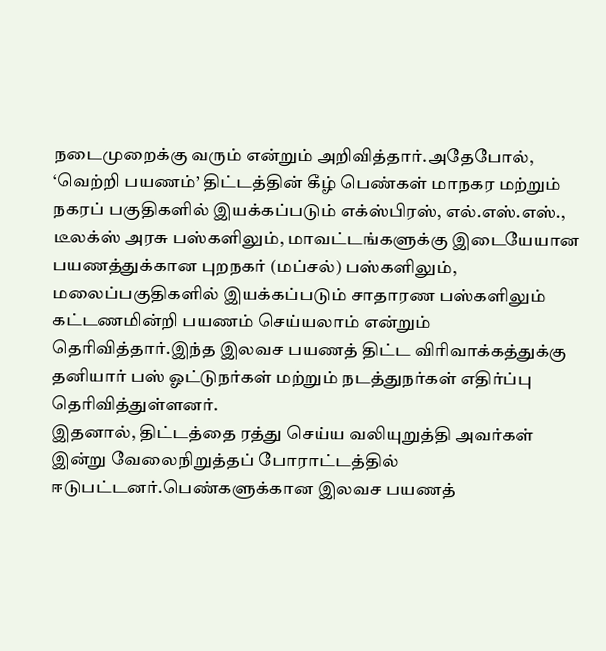நடைமுறைக்கு வரும் என்றும் அறிவித்தார்.அதேபோல், ‘வெற்றி பயணம்’ திட்டத்தின் கீழ் பெண்கள் மாநகர மற்றும் நகரப் பகுதிகளில் இயக்கப்படும் எக்ஸ்பிரஸ், எல்.எஸ்.எஸ்., டீலக்ஸ் அரசு பஸ்களிலும், மாவட்டங்களுக்கு இடையேயான பயணத்துக்கான புறநகர் (மப்சல்) பஸ்களிலும், மலைப்பகுதிகளில் இயக்கப்படும் சாதாரண பஸ்களிலும் கட்டணமின்றி பயணம் செய்யலாம் என்றும் தெரிவித்தார்.இந்த இலவச பயணத் திட்ட விரிவாக்கத்துக்கு தனியார் பஸ் ஓட்டுநர்கள் மற்றும் நடத்துநர்கள் எதிர்ப்பு தெரிவித்துள்ளனர்.
இதனால், திட்டத்தை ரத்து செய்ய வலியுறுத்தி அவர்கள் இன்று வேலைநிறுத்தப் போராட்டத்தில் ஈடுபட்டனர்.பெண்களுக்கான இலவச பயணத்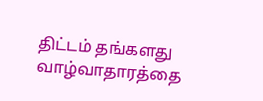திட்டம் தங்களது வாழ்வாதாரத்தை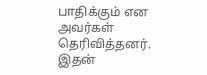பாதிக்கும் என அவர்கள் தெரிவித்தனர். இதன்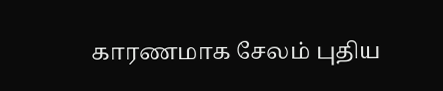காரணமாக சேலம் புதிய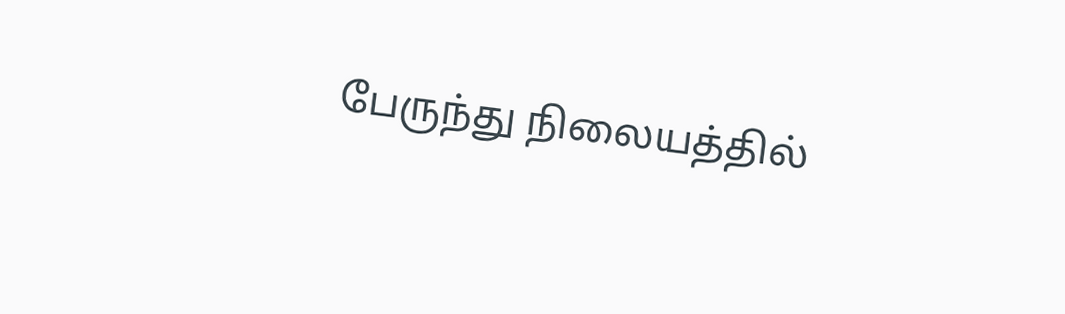பேருந்து நிலையத்தில்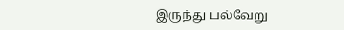இருந்து பல்வேறு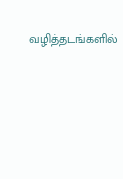வழித்தடங்களில்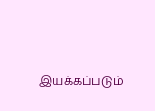இயக்கப்படும்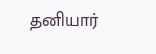தனியார்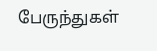பேருந்துகள்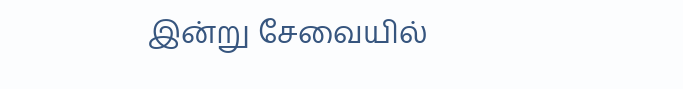இன்று சேவையில்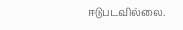ஈடுபடவில்லை.